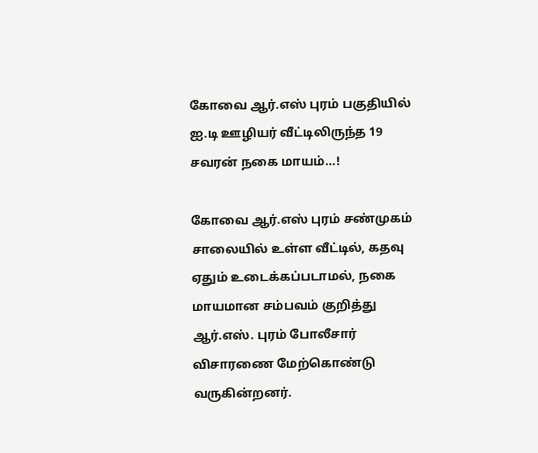கோவை ஆர்.எஸ் புரம் பகுதியில் ஐ.டி ஊழியர் வீட்டிலிருந்த 19 சவரன் நகை மாயம்…!

கோவை ஆர்.எஸ் புரம் சண்முகம் சாலையில் உள்ள வீட்டில், கதவு ஏதும் உடைக்கப்படாமல், நகை மாயமான சம்பவம் குறித்து ஆர்.எஸ். புரம் போலீசார் விசாரணை மேற்கொண்டு வருகின்றனர்.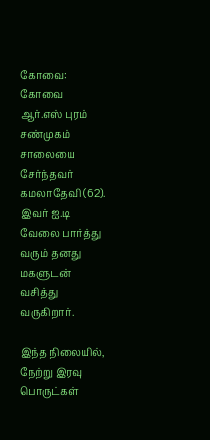கோவை: கோவை ஆர்.எஸ் புரம் சண்முகம் சாலையை சேர்ந்தவர் கமலாதேவி (62). இவர் ஐ.டி வேலை பார்த்து வரும் தனது மகளுடன் வசித்து வருகிறார்.

இந்த நிலையில், நேற்று இரவு பொருட்கள்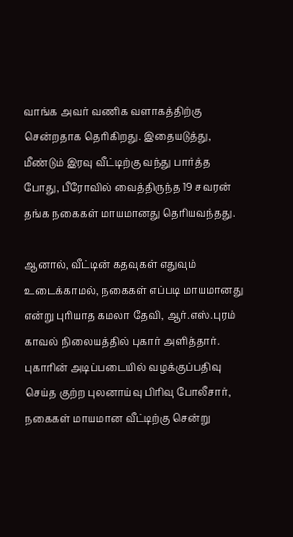வாங்க அவர் வணிக வளாகத்திற்கு சென்றதாக தெரிகிறது. இதையடுத்து, மீண்டும் இரவு வீட்டிற்கு வந்து பார்த்த போது, பீரோவில் வைத்திருந்த 19 சவரன் தங்க நகைகள் மாயமானது தெரியவந்தது.

ஆனால், வீட்டின் கதவுகள் எதுவும் உடைக்காமல், நகைகள் எப்படி மாயமானது என்று புரியாத கமலா தேவி, ஆர்.எஸ்.புரம் காவல் நிலையத்தில் புகார் அளித்தார். புகாரின் அடிப்படையில் வழக்குப்பதிவு செய்த குற்ற புலனாய்வு பிரிவு போலீசார், நகைகள் மாயமான வீட்டிற்கு சென்று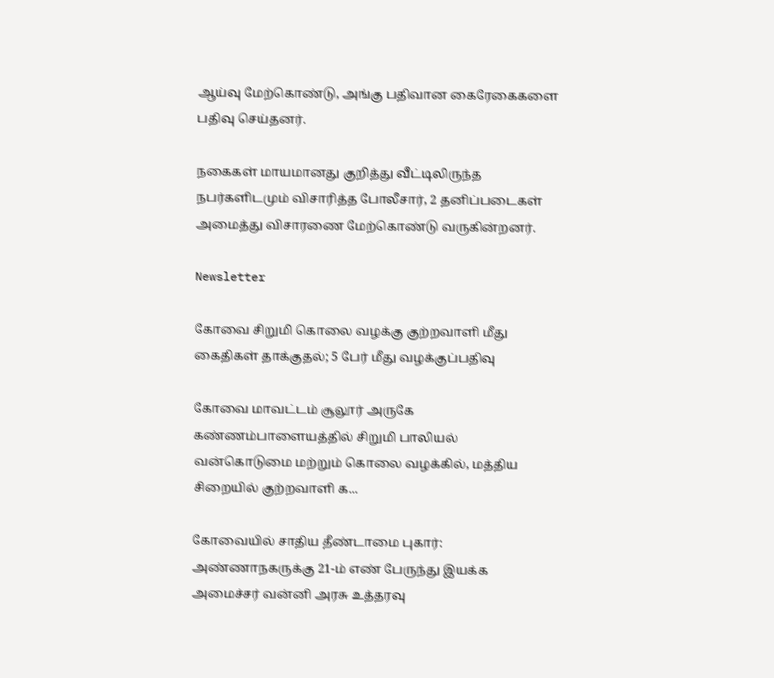ஆய்வு மேற்கொண்டு, அங்கு பதிவான கைரேகைகளை பதிவு செய்தனர்.

நகைகள் மாயமானது குறித்து வீட்டிலிருந்த நபர்களிடமும் விசாரித்த போலீசார், 2 தனிப்படைகள் அமைத்து விசாரணை மேற்கொண்டு வருகின்றனர்.

Newsletter

கோவை சிறுமி கொலை வழக்கு குற்றவாளி மீது கைதிகள் தாக்குதல்; 5 பேர் மீது வழக்குப்பதிவு

கோவை மாவட்டம் சூலூர் அருகே கண்ணம்பாளையத்தில் சிறுமி பாலியல் வன்கொடுமை மற்றும் கொலை வழக்கில், மத்திய சிறையில் குற்றவாளி க...

கோவையில் சாதிய தீண்டாமை புகார்: அண்ணாநகருக்கு 21-ம் எண் பேருந்து இயக்க அமைச்சர் வன்னி அரசு உத்தரவு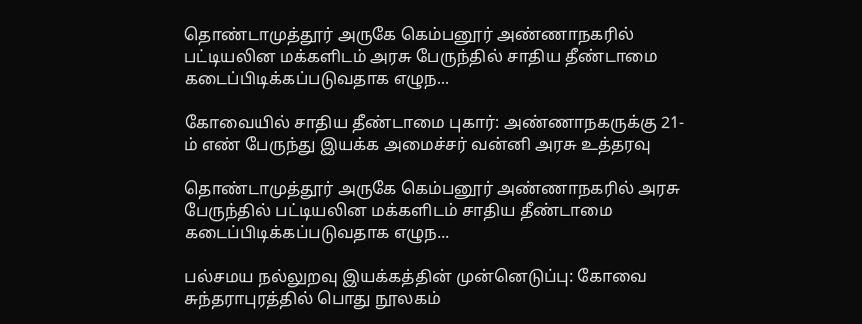தொண்டாமுத்தூர் அருகே கெம்பனூர் அண்ணாநகரில் பட்டியலின மக்களிடம் அரசு பேருந்தில் சாதிய தீண்டாமை கடைப்பிடிக்கப்படுவதாக எழுந...

கோவையில் சாதிய தீண்டாமை புகார்: அண்ணாநகருக்கு 21-ம் எண் பேருந்து இயக்க அமைச்சர் வன்னி அரசு உத்தரவு

தொண்டாமுத்தூர் அருகே கெம்பனூர் அண்ணாநகரில் அரசு பேருந்தில் பட்டியலின மக்களிடம் சாதிய தீண்டாமை கடைப்பிடிக்கப்படுவதாக எழுந...

பல்சமய நல்லுறவு இயக்கத்தின் முன்னெடுப்பு: கோவை சுந்தராபுரத்தில் பொது நூலகம்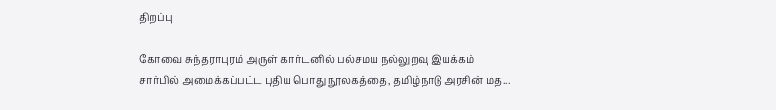திறப்பு

கோவை சுந்தராபுரம் அருள் கார்டனில் பல்சமய நல்லுறவு இயக்கம் சார்பில் அமைக்கப்பட்ட புதிய பொது நூலகத்தை, தமிழ்நாடு அரசின் மத...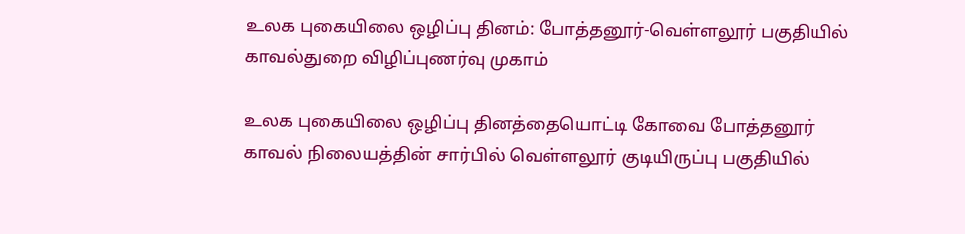உலக புகையிலை ஒழிப்பு தினம்: போத்தனூர்-வெள்ளலூர் பகுதியில் காவல்துறை விழிப்புணர்வு முகாம்

உலக புகையிலை ஒழிப்பு தினத்தையொட்டி கோவை போத்தனூர் காவல் நிலையத்தின் சார்பில் வெள்ளலூர் குடியிருப்பு பகுதியில்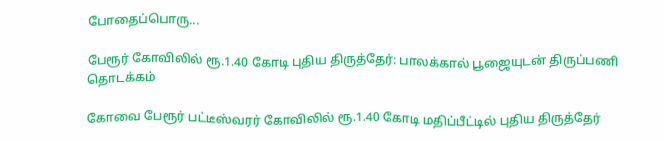போதைப்பொரு...

பேரூர் கோவிலில் ரூ.1.40 கோடி புதிய திருத்தேர்: பாலக்கால் பூஜையுடன் திருப்பணி தொடக்கம்

கோவை பேரூர் பட்டீஸ்வரர் கோவிலில் ரூ.1.40 கோடி மதிப்பீட்டில் புதிய திருத்தேர்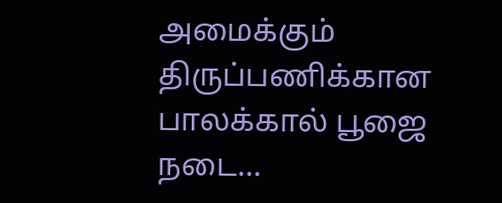அமைக்கும் திருப்பணிக்கான பாலக்கால் பூஜை நடை...